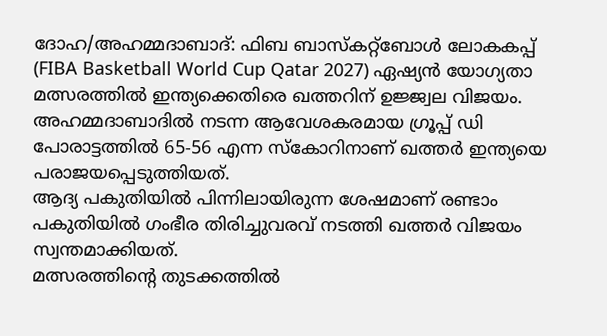ദോഹ/അഹമ്മദാബാദ്: ഫിബ ബാസ്കറ്റ്ബോൾ ലോകകപ്പ് (FIBA Basketball World Cup Qatar 2027) ഏഷ്യൻ യോഗ്യതാ മത്സരത്തിൽ ഇന്ത്യക്കെതിരെ ഖത്തറിന് ഉജ്ജ്വല വിജയം.
അഹമ്മദാബാദിൽ നടന്ന ആവേശകരമായ ഗ്രൂപ്പ് ഡി പോരാട്ടത്തിൽ 65-56 എന്ന സ്കോറിനാണ് ഖത്തർ ഇന്ത്യയെ പരാജയപ്പെടുത്തിയത്.
ആദ്യ പകുതിയിൽ പിന്നിലായിരുന്ന ശേഷമാണ് രണ്ടാം പകുതിയിൽ ഗംഭീര തിരിച്ചുവരവ് നടത്തി ഖത്തർ വിജയം സ്വന്തമാക്കിയത്.
മത്സരത്തിന്റെ തുടക്കത്തിൽ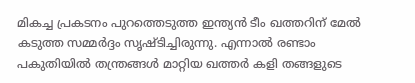മികച്ച പ്രകടനം പുറത്തെടുത്ത ഇന്ത്യൻ ടീം ഖത്തറിന് മേൽ കടുത്ത സമ്മർദ്ദം സൃഷ്ടിച്ചിരുന്നു. എന്നാൽ രണ്ടാം പകുതിയിൽ തന്ത്രങ്ങൾ മാറ്റിയ ഖത്തർ കളി തങ്ങളുടെ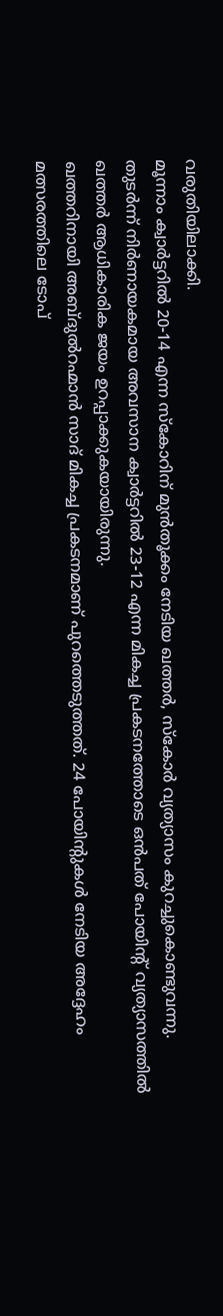വരുതിയിലാക്കി.
മൂന്നാം ക്വാർട്ടറിൽ 20-14 എന്ന സ്കോറിന് മുൻതൂക്കം നേടിയ ഖത്തർ, സ്കോർ വ്യത്യാസം കുറച്ചുകൊണ്ടുവന്നു.
തുടർന്ന് നിർണായകമായ അവസാന ക്വാർട്ടറിൽ 23-12 എന്ന മികച്ച പ്രകടനത്തോടെ ഒൻപത് പോയിൻ്റ് വ്യത്യാസത്തിൽ ഖത്തർ ആധികാരിക ജയം ഉറപ്പാക്കുകയായിരുന്നു.
ഖത്തറിനായി അബ്ദുൽറഹ്മാൻ സാദ് മികച്ച പ്രകടനമാണ് പുറത്തെടുത്തത്. 24 പോയിന്റുകൾ നേടിയ അദ്ദേഹം മത്സരത്തിലെ ടോപ്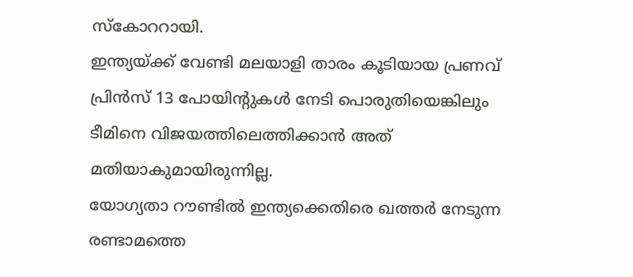സ്കോററായി.
ഇന്ത്യയ്ക്ക് വേണ്ടി മലയാളി താരം കൂടിയായ പ്രണവ് പ്രിൻസ് 13 പോയിന്റുകൾ നേടി പൊരുതിയെങ്കിലും ടീമിനെ വിജയത്തിലെത്തിക്കാൻ അത് മതിയാകുമായിരുന്നില്ല.
യോഗ്യതാ റൗണ്ടിൽ ഇന്ത്യക്കെതിരെ ഖത്തർ നേടുന്ന രണ്ടാമത്തെ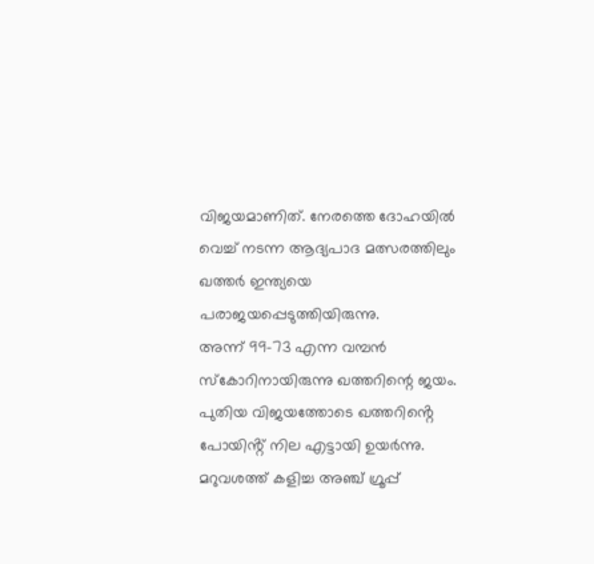വിജയമാണിത്. നേരത്തെ ദോഹയിൽ വെച്ച് നടന്ന ആദ്യപാദ മത്സരത്തിലും ഖത്തർ ഇന്ത്യയെ പരാജയപ്പെടുത്തിയിരുന്നു.
അന്ന് 99-73 എന്ന വമ്പൻ സ്കോറിനായിരുന്നു ഖത്തറിന്റെ ജയം. പുതിയ വിജയത്തോടെ ഖത്തറിൻ്റെ പോയിൻ്റ് നില എട്ടായി ഉയർന്നു. മറുവശത്ത് കളിച്ച അഞ്ച് ഗ്രൂപ്പ്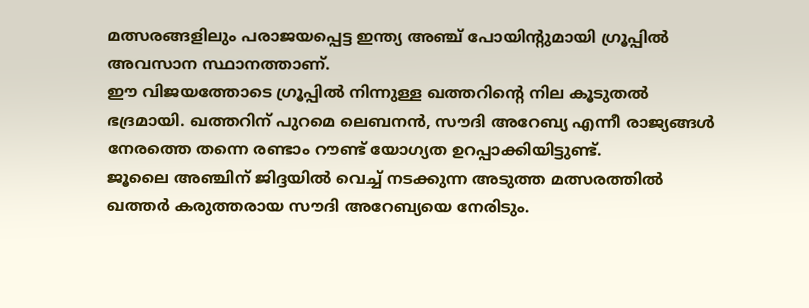മത്സരങ്ങളിലും പരാജയപ്പെട്ട ഇന്ത്യ അഞ്ച് പോയിൻ്റുമായി ഗ്രൂപ്പിൽ അവസാന സ്ഥാനത്താണ്.
ഈ വിജയത്തോടെ ഗ്രൂപ്പിൽ നിന്നുള്ള ഖത്തറിന്റെ നില കൂടുതൽ ഭദ്രമായി. ഖത്തറിന് പുറമെ ലെബനൻ, സൗദി അറേബ്യ എന്നീ രാജ്യങ്ങൾ നേരത്തെ തന്നെ രണ്ടാം റൗണ്ട് യോഗ്യത ഉറപ്പാക്കിയിട്ടുണ്ട്.
ജൂലൈ അഞ്ചിന് ജിദ്ദയിൽ വെച്ച് നടക്കുന്ന അടുത്ത മത്സരത്തിൽ ഖത്തർ കരുത്തരായ സൗദി അറേബ്യയെ നേരിടും.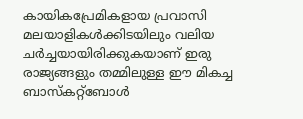കായികപ്രേമികളായ പ്രവാസി മലയാളികൾക്കിടയിലും വലിയ ചർച്ചയായിരിക്കുകയാണ് ഇരു രാജ്യങ്ങളും തമ്മിലുള്ള ഈ മികച്ച ബാസ്കറ്റ്ബോൾ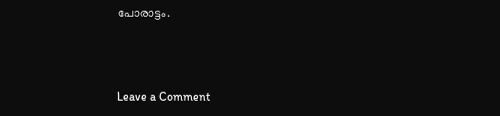പോരാട്ടം.



Leave a Comment